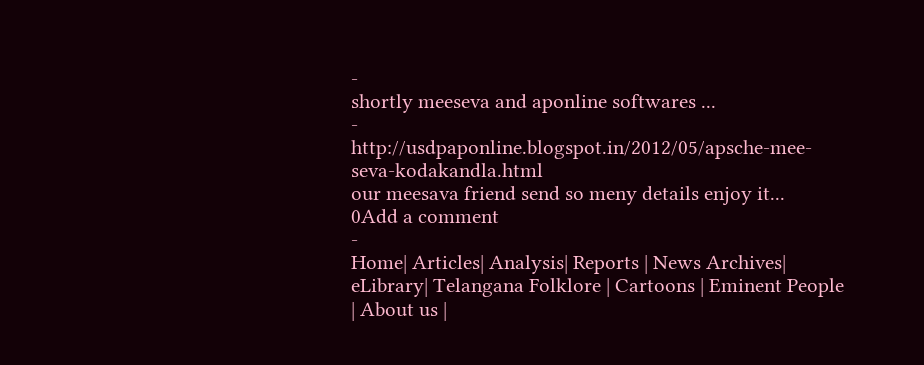-
shortly meeseva and aponline softwares ...
-
http://usdpaponline.blogspot.in/2012/05/apsche-mee-seva-kodakandla.html
our meesava friend send so meny details enjoy it...
0Add a comment
-
Home| Articles| Analysis| Reports | News Archives| eLibrary| Telangana Folklore | Cartoons | Eminent People | About us |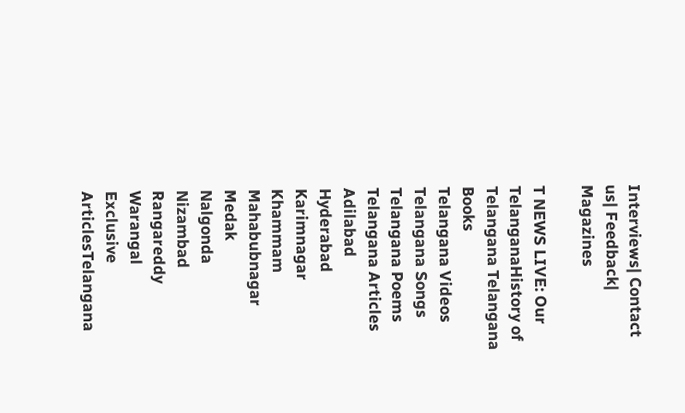Interviews| Contact us| Feedback| Magazines

T NEWS LIVE: Our TelanganaHistory of Telangana Telangana Books
Telangana Videos
Telangana Songs
Telangana Poems
Telangana Articles
Adilabad
Hyderabad
Karimnagar
Khammam
Mahabubnagar
Medak
Nalgonda
Nizambad
Rangareddy
Warangal
Exclusive ArticlesTelangana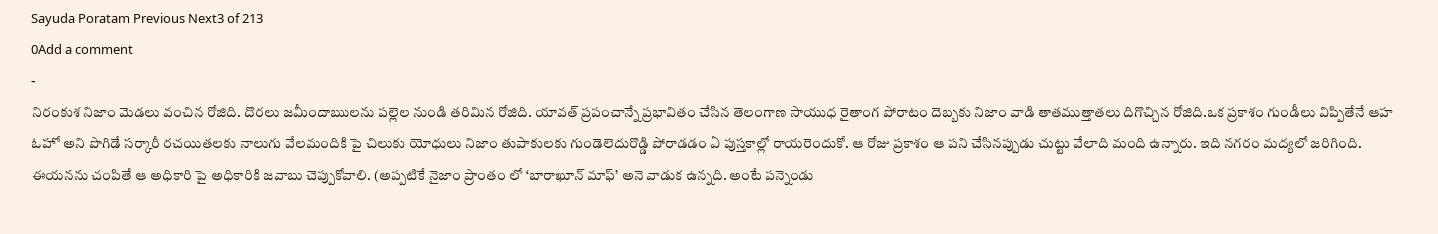Sayuda Poratam Previous Next3 of 213
0Add a comment
-
నిరంకుశ నిజాం మెడలు వంచిన రోజిది. దొరలు జమీందాఋలను పల్లెల నుండి తరిమిన రోజిది. యావత్ ప్రపంచాన్నే ప్రభావితం చేసిన తెలంగాణ సాయుధ రైతాంగ పోరాటం దెబ్బకు నిజాం వాడి తాతముత్తాతలు దిగొచ్చిన రోజిది.ఒక ప్రకాశం గుండీలు విప్పితేనే ఆహ ఓహో అని పొగిడే సర్కారీ రచయితలకు నాలుగు వేలమందికి పై చిలుకు యోధులు నిజాం తుపాకులకు గుండెలెదురొడ్డి పోరాడడం ఏ పుస్తకాల్లో రాయరెందుకో. ఆ రోజు ప్రకాశం ఆ పని చేసినప్పుడు చుట్టు వేలాది మంది ఉన్నారు. ఇది నగరం మద్యలో జరిగింది. ఈయనను చంపితే ఆ అధికారి పై అధికారికి జవాబు చెప్పుకోవాలి. (అప్పటికే నైజాం ప్రాంతం లో ‘బారాఖూన్ మాఫ్’ అనె వాడుక ఉన్నది. అంటే పన్నెండు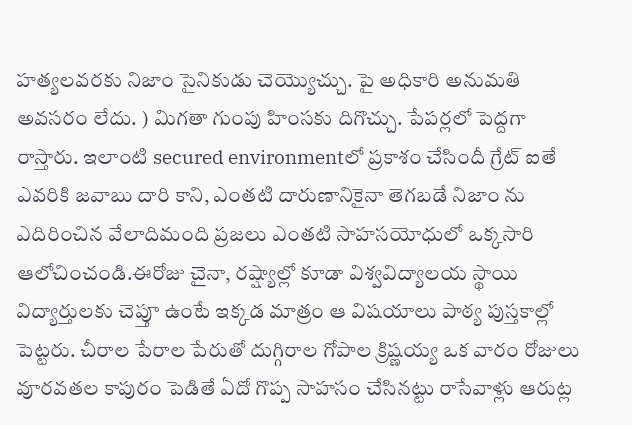హత్యలవరకు నిజాం సైనికుడు చెయ్యొచ్చు. పై అధికారి అనుమతి అవసరం లేదు. ) మిగతా గుంపు హింసకు దిగొచ్చు. పేపర్లలో పెద్దగా రాస్తారు. ఇలాంటి secured environmentలో ప్రకాశం చేసిందీ గ్రేట్ ఐతే ఎవరికి జవాబు దారి కాని, ఎంతటి దారుణానికైనా తెగబడే నిజాం ను ఎదిరించిన వేలాదిమంది ప్రజలు ఎంతటి సాహసయోధులో ఒక్కసారి ఆలోచించండి.ఈరోజు చైనా, రష్ష్యాల్లో కూడా విశ్వవిద్యాలయ స్థాయి విద్యార్తులకు చెప్తూ ఉంటే ఇక్కడ మాత్రం ఆ విషయాలు పాఠ్య పుస్తకాల్లో పెట్టరు. చీరాల పేరాల పేరుతో దుగ్గిరాల గోపాల క్రిష్ణయ్య ఒక వారం రోజులు వూరవతల కాపురం పెడితే ఏదో గొప్ప సాహసం చేసినట్టు రాసేవాళ్లు ఆరుట్ల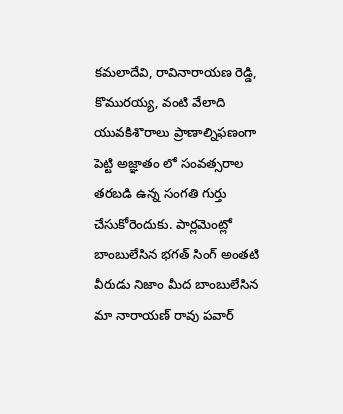కమలాదేవి, రావినారాయణ రెడ్డి, కొమురయ్య, వంటి వేలాది యువకిశొరాలు ప్రాణాల్నిఫణంగా పెట్టి అజ్ఞాతం లో సంవత్సరాల తరబడి ఉన్న సంగతి గుర్తు చేసుకోరెందుకు. పార్లమెంట్లో బాంబులేసిన భగత్ సింగ్ అంతటి వీరుడు నిజాం మీద బాంబులేసిన మా నారాయణ్ రావు పవార్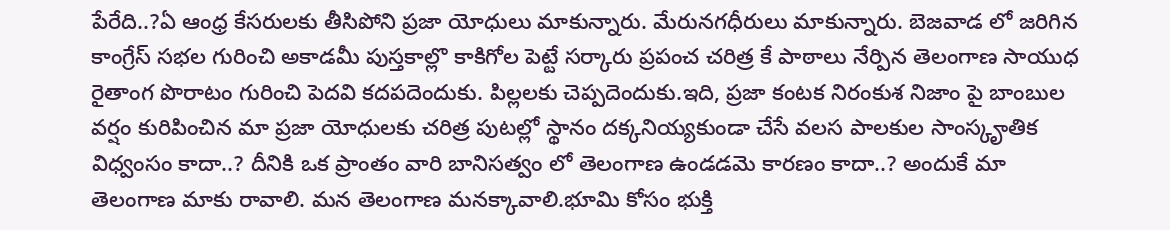పేరేది..?ఏ ఆంధ్ర కేసరులకు తీసిపోని ప్రజా యోధులు మాకున్నారు. మేరునగధీరులు మాకున్నారు. బెజవాడ లో జరిగిన కాంగ్రేస్ సభల గురించి అకాడమీ పుస్తకాల్లొ కాకిగోల పెట్టే సర్కారు ప్రపంచ చరిత్ర కే పాఠాలు నేర్పిన తెలంగాణ సాయుధ రైతాంగ పొరాటం గురించి పెదవి కదపదెందుకు. పిల్లలకు చెప్పదెందుకు.ఇది, ప్రజా కంటక నిరంకుశ నిజాం పై బాంబుల వర్షం కురిపించిన మా ప్రజా యోధులకు చరిత్ర పుటల్లో స్థానం దక్కనియ్యకుండా చేసే వలస పాలకుల సాంస్కౄతిక విధ్వంసం కాదా..? దీనికి ఒక ప్రాంతం వారి బానిసత్వం లో తెలంగాణ ఉండడమె కారణం కాదా..? అందుకే మా తెలంగాణ మాకు రావాలి. మన తెలంగాణ మనక్కావాలి.భూమి కోసం భుక్తి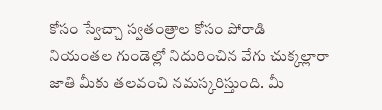కోసం స్వేచ్చా స్వతంత్రాల కోసం పోరాడి నియంతల గుండెల్లో నిదురించిన వేగు చుక్కల్లారా జాతి మీకు తలవంచి నమస్కరిస్తుంది. మీ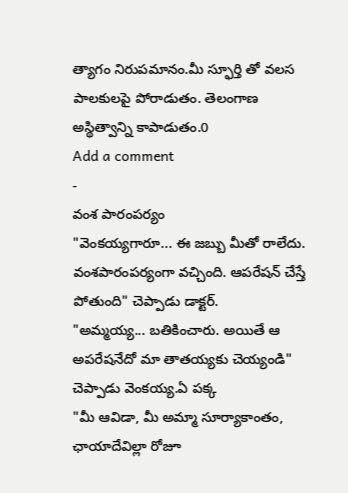త్యాగం నిరుపమానం.మీ స్ఫూర్తి తో వలస పాలకులపై పోరాడుతం. తెలంగాణ అస్థిత్వాన్ని కాపాడుతం.0
Add a comment
-
వంశ పారంపర్యం
"వెంకయ్యగారూ... ఈ జబ్బు మీతో రాలేదు. వంశపారంపర్యంగా వచ్చింది. ఆపరేషన్ చేస్తే పోతుంది" చెప్పాడు డాక్టర్.
"అమ్మయ్య... బతికించారు. అయితే ఆ అపరేషనేదో మా తాతయ్యకు చెయ్యండి" చెప్పాడు వెంకయ్య.ఏ పక్క
"మీ ఆవిడా, మీ అమ్మా సూర్యాకాంతం, ఛాయాదేవిల్లా రోజూ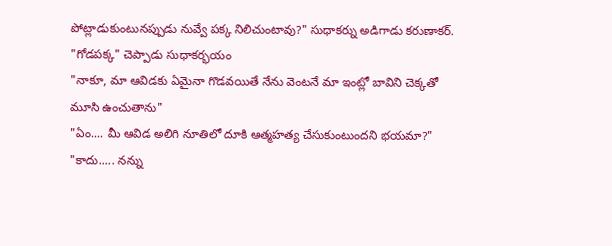పోట్లాడుకుంటునప్పుడు నువ్వే పక్క నిలిచుంటావు?" సుధాకర్ను అడిగాడు కరుణాకర్.
"గోడపక్క" చెప్పాడు సుధాకర్భయం
"నాకూ, మా ఆవిడకు ఏమైనా గొడవయితే నేను వెంటనే మా ఇంట్లో బావిని చెక్కతో మూసి ఉంచుతాను"
"ఏం.... మీ ఆవిడ అలిగి నూతిలో దూకి ఆత్మహత్య చేసుకుంటుందని భయమా?"
"కాదు..... నన్ను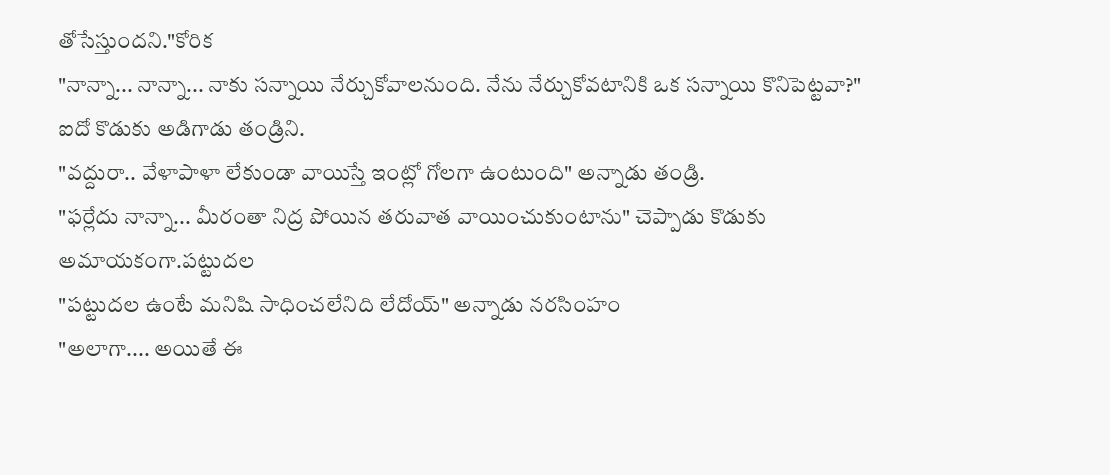తోసేస్తుందని."కోరిక
"నాన్నా... నాన్నా... నాకు సన్నాయి నేర్చుకోవాలనుంది. నేను నేర్చుకోవటానికి ఒక సన్నాయి కొనిపెట్టవా?" ఐదో కొడుకు అడిగాడు తండ్రిని.
"వద్దురా.. వేళాపాళా లేకుండా వాయిస్తే ఇంట్లో గోలగా ఉంటుంది" అన్నాడు తండ్రి.
"ఫర్లేదు నాన్నా... మీరంతా నిద్ర పోయిన తరువాత వాయించుకుంటాను" చెప్పాడు కొడుకు అమాయకంగా.పట్టుదల
"పట్టుదల ఉంటే మనిషి సాధించలేనిది లేదోయ్" అన్నాడు నరసింహం
"అలాగా.... అయితే ఈ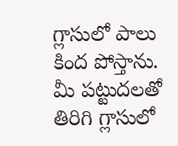గ్లాసులో పాలు కింద పోస్తాను. మీ పట్టుదలతో తిరిగి గ్లాసులో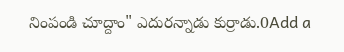నింపండి చూద్దాం" ఎదురన్నాడు కుర్రాడు.0Add a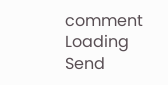comment
Loading
Send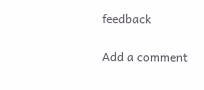feedback

Add a comment